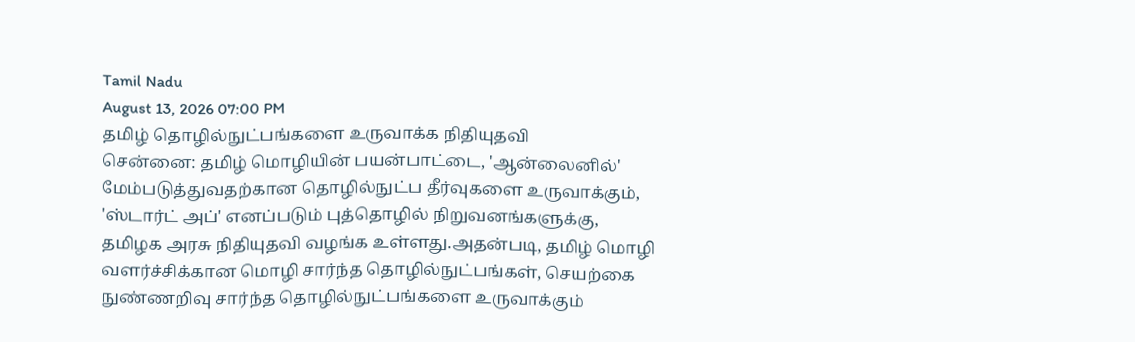Tamil Nadu
August 13, 2026 07:00 PM
தமிழ் தொழில்நுட்பங்களை உருவாக்க நிதியுதவி
சென்னை: தமிழ் மொழியின் பயன்பாட்டை, 'ஆன்லைனில்' மேம்படுத்துவதற்கான தொழில்நுட்ப தீர்வுகளை உருவாக்கும், 'ஸ்டார்ட் அப்' எனப்படும் புத்தொழில் நிறுவனங்களுக்கு, தமிழக அரசு நிதியுதவி வழங்க உள்ளது.அதன்படி, தமிழ் மொழி வளர்ச்சிக்கான மொழி சார்ந்த தொழில்நுட்பங்கள், செயற்கை நுண்ணறிவு சார்ந்த தொழில்நுட்பங்களை உருவாக்கும்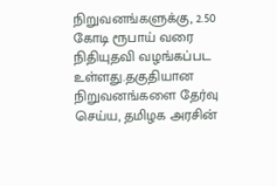நிறுவனங்களுக்கு, 2.50 கோடி ரூபாய் வரை நிதியுதவி வழங்கப்பட உள்ளது.தகுதியான நிறுவனங்களை தேர்வு செய்ய, தமிழக அரசின்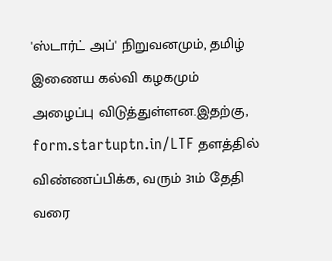'ஸ்டார்ட் அப்' நிறுவனமும், தமிழ் இணைய கல்வி கழகமும் அழைப்பு விடுத்துள்ளன.இதற்கு, form.startuptn.in/LTF தளத்தில் விண்ணப்பிக்க, வரும் 31ம் தேதி வரை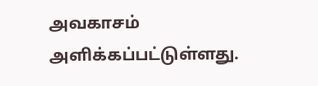அவகாசம் அளிக்கப்பட்டுள்ளது.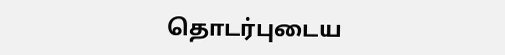தொடர்புடைய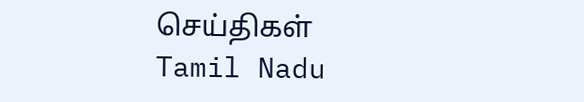செய்திகள்
Tamil Nadu